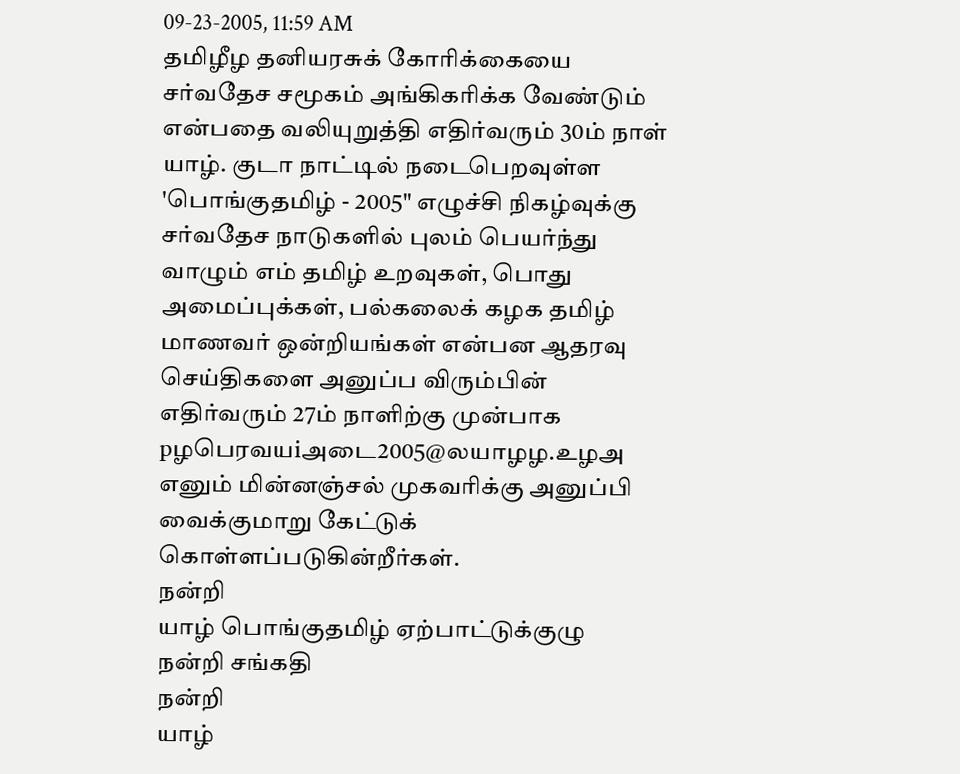09-23-2005, 11:59 AM
தமிழீழ தனியரசுக் கோரிக்கையை சர்வதேச சமூகம் அங்கிகரிக்க வேண்டும் என்பதை வலியுறுத்தி எதிர்வரும் 30ம் நாள் யாழ். குடா நாட்டில் நடைபெறவுள்ள 'பொங்குதமிழ் - 2005" எழுச்சி நிகழ்வுக்கு சர்வதேச நாடுகளில் புலம் பெயர்ந்து வாழும் எம் தமிழ் உறவுகள், பொது அமைப்புக்கள், பல்கலைக் கழக தமிழ் மாணவர் ஒன்றியங்கள் என்பன ஆதரவு செய்திகளை அனுப்ப விரும்பின் எதிர்வரும் 27ம் நாளிற்கு முன்பாக pழபெரவயiஅடை2005@லயாழழ.உழஅ எனும் மின்னஞ்சல் முகவரிக்கு அனுப்பி வைக்குமாறு கேட்டுக் கொள்ளப்படுகின்றீர்கள்.
நன்றி
யாழ் பொங்குதமிழ் ஏற்பாட்டுக்குழு
நன்றி சங்கதி
நன்றி
யாழ்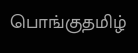பொங்குதமிழ்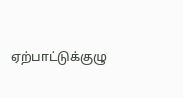ஏற்பாட்டுக்குழு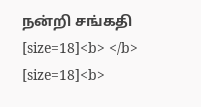நன்றி சங்கதி
[size=18]<b> </b>
[size=18]<b>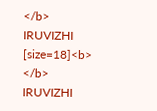</b>
IRUVIZHI
[size=18]<b> </b>
IRUVIZHI